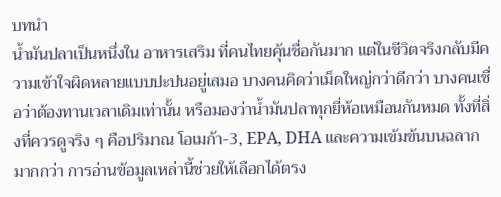บทนำ
น้ำมันปลาเป็นหนึ่งใน อาหารเสริม ที่คนไทยคุ้นชื่อกันมาก แต่ในชีวิตจริงกลับมีความเข้าใจผิดหลายแบบปะปนอยู่เสมอ บางคนคิดว่าเม็ดใหญ่กว่าดีกว่า บางคนเชื่อว่าต้องทานเวลาเดิมเท่านั้น หรือมองว่าน้ำมันปลาทุกยี่ห้อเหมือนกันหมด ทั้งที่สิ่งที่ควรดูจริง ๆ คือปริมาณ โอเมก้า-3, EPA, DHA และความเข้มข้นบนฉลากมากกว่า การอ่านข้อมูลเหล่านี้ช่วยให้เลือกได้ตรง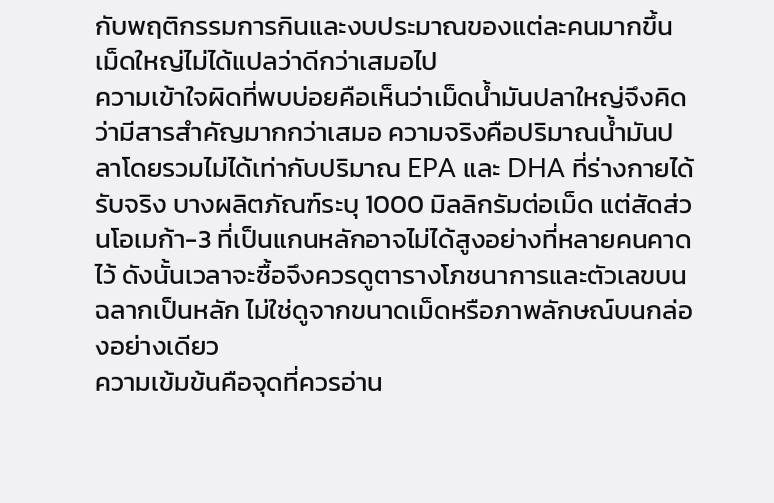กับพฤติกรรมการกินและงบประมาณของแต่ละคนมากขึ้น
เม็ดใหญ่ไม่ได้แปลว่าดีกว่าเสมอไป
ความเข้าใจผิดที่พบบ่อยคือเห็นว่าเม็ดน้ำมันปลาใหญ่จึงคิดว่ามีสารสำคัญมากกว่าเสมอ ความจริงคือปริมาณน้ำมันปลาโดยรวมไม่ได้เท่ากับปริมาณ EPA และ DHA ที่ร่างกายได้รับจริง บางผลิตภัณฑ์ระบุ 1000 มิลลิกรัมต่อเม็ด แต่สัดส่วนโอเมก้า-3 ที่เป็นแกนหลักอาจไม่ได้สูงอย่างที่หลายคนคาดไว้ ดังนั้นเวลาจะซื้อจึงควรดูตารางโภชนาการและตัวเลขบนฉลากเป็นหลัก ไม่ใช่ดูจากขนาดเม็ดหรือภาพลักษณ์บนกล่องอย่างเดียว
ความเข้มข้นคือจุดที่ควรอ่าน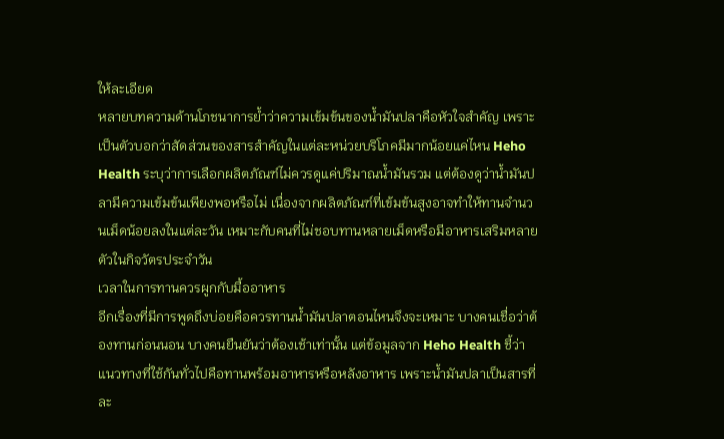ให้ละเอียด
หลายบทความด้านโภชนาการย้ำว่าความเข้มข้นของน้ำมันปลาคือหัวใจสำคัญ เพราะเป็นตัวบอกว่าสัดส่วนของสารสำคัญในแต่ละหน่วยบริโภคมีมากน้อยแค่ไหน Heho Health ระบุว่าการเลือกผลิตภัณฑ์ไม่ควรดูแค่ปริมาณน้ำมันรวม แต่ต้องดูว่าน้ำมันปลามีความเข้มข้นเพียงพอหรือไม่ เนื่องจากผลิตภัณฑ์ที่เข้มข้นสูงอาจทำให้ทานจำนวนเม็ดน้อยลงในแต่ละวัน เหมาะกับคนที่ไม่ชอบทานหลายเม็ดหรือมีอาหารเสริมหลายตัวในกิจวัตรประจำวัน
เวลาในการทานควรผูกกับมื้ออาหาร
อีกเรื่องที่มีการพูดถึงบ่อยคือควรทานน้ำมันปลาตอนไหนจึงจะเหมาะ บางคนเชื่อว่าต้องทานก่อนนอน บางคนยืนยันว่าต้องเช้าเท่านั้น แต่ข้อมูลจาก Heho Health ชี้ว่าแนวทางที่ใช้กันทั่วไปคือทานพร้อมอาหารหรือหลังอาหาร เพราะน้ำมันปลาเป็นสารที่ละ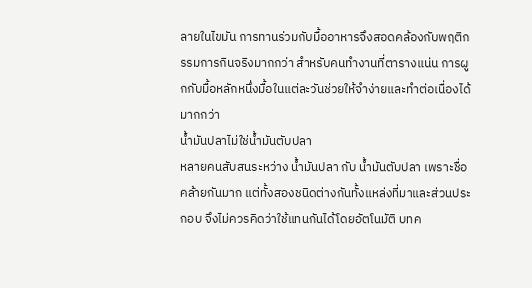ลายในไขมัน การทานร่วมกับมื้ออาหารจึงสอดคล้องกับพฤติกรรมการกินจริงมากกว่า สำหรับคนทำงานที่ตารางแน่น การผูกกับมื้อหลักหนึ่งมื้อในแต่ละวันช่วยให้จำง่ายและทำต่อเนื่องได้มากกว่า
น้ำมันปลาไม่ใช่น้ำมันตับปลา
หลายคนสับสนระหว่าง น้ำมันปลา กับ น้ำมันตับปลา เพราะชื่อคล้ายกันมาก แต่ทั้งสองชนิดต่างกันทั้งแหล่งที่มาและส่วนประกอบ จึงไม่ควรคิดว่าใช้แทนกันได้โดยอัตโนมัติ บทค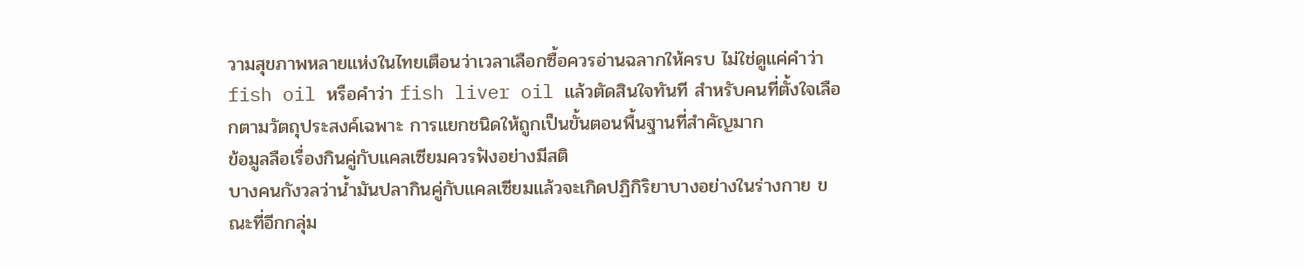วามสุขภาพหลายแห่งในไทยเตือนว่าเวลาเลือกซื้อควรอ่านฉลากให้ครบ ไม่ใช่ดูแค่คำว่า fish oil หรือคำว่า fish liver oil แล้วตัดสินใจทันที สำหรับคนที่ตั้งใจเลือกตามวัตถุประสงค์เฉพาะ การแยกชนิดให้ถูกเป็นขั้นตอนพื้นฐานที่สำคัญมาก
ข้อมูลลือเรื่องกินคู่กับแคลเซียมควรฟังอย่างมีสติ
บางคนกังวลว่าน้ำมันปลากินคู่กับแคลเซียมแล้วจะเกิดปฏิกิริยาบางอย่างในร่างกาย ขณะที่อีกกลุ่ม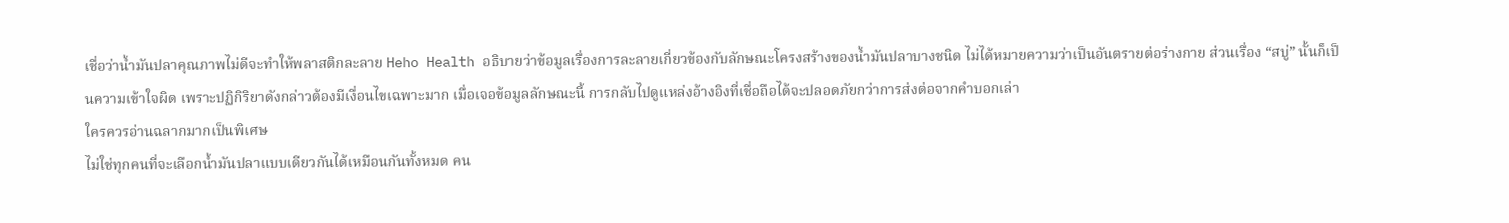เชื่อว่าน้ำมันปลาคุณภาพไม่ดีจะทำให้พลาสติกละลาย Heho Health อธิบายว่าข้อมูลเรื่องการละลายเกี่ยวข้องกับลักษณะโครงสร้างของน้ำมันปลาบางชนิด ไม่ได้หมายความว่าเป็นอันตรายต่อร่างกาย ส่วนเรื่อง “สบู่” นั้นก็เป็นความเข้าใจผิด เพราะปฏิกิริยาดังกล่าวต้องมีเงื่อนไขเฉพาะมาก เมื่อเจอข้อมูลลักษณะนี้ การกลับไปดูแหล่งอ้างอิงที่เชื่อถือได้จะปลอดภัยกว่าการส่งต่อจากคำบอกเล่า
ใครควรอ่านฉลากมากเป็นพิเศษ
ไม่ใช่ทุกคนที่จะเลือกน้ำมันปลาแบบเดียวกันได้เหมือนกันทั้งหมด คน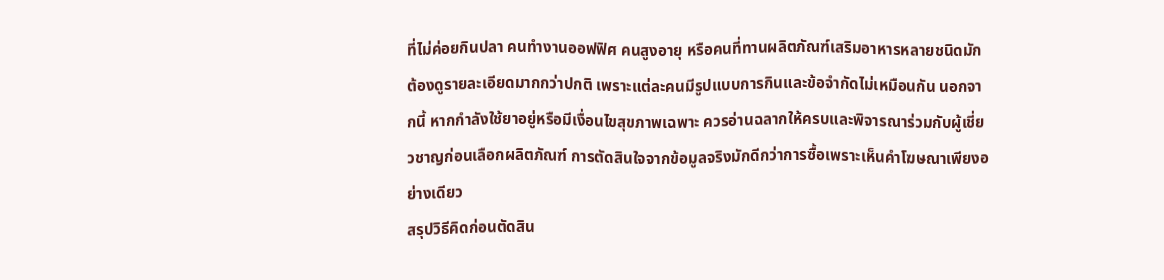ที่ไม่ค่อยกินปลา คนทำงานออฟฟิศ คนสูงอายุ หรือคนที่ทานผลิตภัณฑ์เสริมอาหารหลายชนิดมักต้องดูรายละเอียดมากกว่าปกติ เพราะแต่ละคนมีรูปแบบการกินและข้อจำกัดไม่เหมือนกัน นอกจากนี้ หากกำลังใช้ยาอยู่หรือมีเงื่อนไขสุขภาพเฉพาะ ควรอ่านฉลากให้ครบและพิจารณาร่วมกับผู้เชี่ยวชาญก่อนเลือกผลิตภัณฑ์ การตัดสินใจจากข้อมูลจริงมักดีกว่าการซื้อเพราะเห็นคำโฆษณาเพียงอย่างเดียว
สรุปวิธีคิดก่อนตัดสิน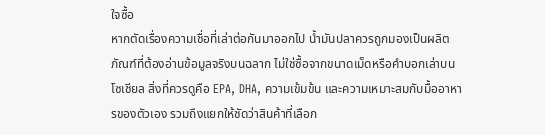ใจซื้อ
หากตัดเรื่องความเชื่อที่เล่าต่อกันมาออกไป น้ำมันปลาควรถูกมองเป็นผลิตภัณฑ์ที่ต้องอ่านข้อมูลจริงบนฉลาก ไม่ใช่ซื้อจากขนาดเม็ดหรือคำบอกเล่าบนโซเชียล สิ่งที่ควรดูคือ EPA, DHA, ความเข้มข้น และความเหมาะสมกับมื้ออาหารของตัวเอง รวมถึงแยกให้ชัดว่าสินค้าที่เลือก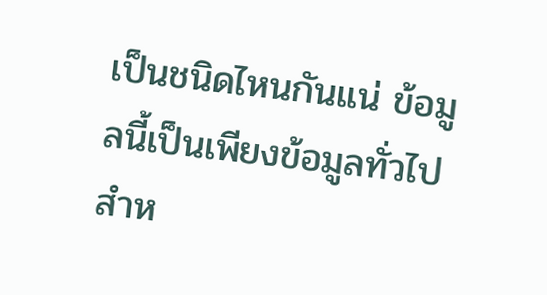เป็นชนิดไหนกันแน่ ข้อมูลนี้เป็นเพียงข้อมูลทั่วไปสำห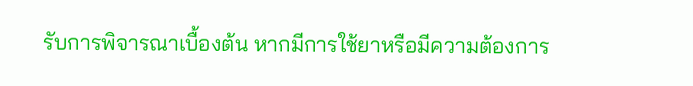รับการพิจารณาเบื้องต้น หากมีการใช้ยาหรือมีความต้องการ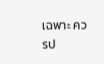เฉพาะ ควรป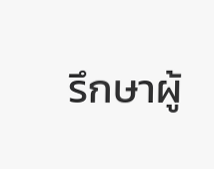รึกษาผู้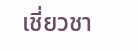เชี่ยวชา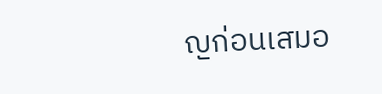ญก่อนเสมอ